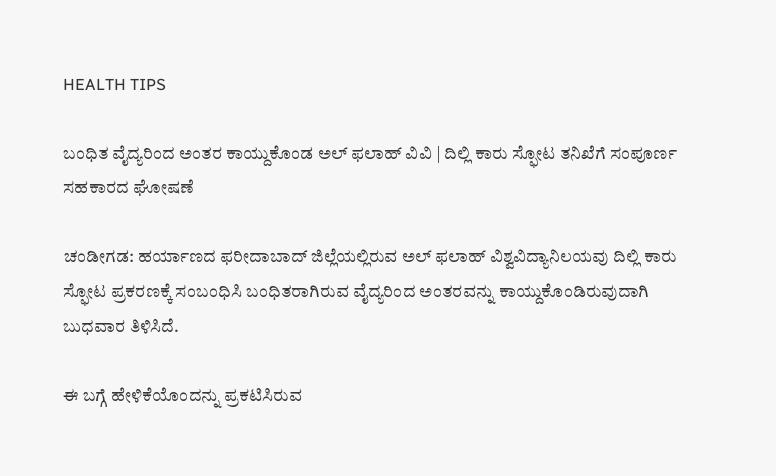HEALTH TIPS

ಬಂಧಿತ ವೈದ್ಯರಿಂದ ಅಂತರ ಕಾಯ್ದುಕೊಂಡ ಅಲ್ ಫಲಾಹ್ ವಿವಿ | ದಿಲ್ಲಿ ಕಾರು ಸ್ಫೋಟ ತನಿಖೆಗೆ ಸಂಪೂರ್ಣ ಸಹಕಾರದ ಘೋಷಣೆ

ಚಂಡೀಗಡ: ಹರ್ಯಾಣದ ಫರೀದಾಬಾದ್ ಜಿಲ್ಲೆಯಲ್ಲಿರುವ ಅಲ್ ಫಲಾಹ್ ವಿಶ್ವವಿದ್ಯಾನಿಲಯವು ದಿಲ್ಲಿ ಕಾರು ಸ್ಫೋಟ ಪ್ರಕರಣಕ್ಕೆ ಸಂಬಂಧಿಸಿ ಬಂಧಿತರಾಗಿರುವ ವೈದ್ಯರಿಂದ ಅಂತರವನ್ನು ಕಾಯ್ದುಕೊಂಡಿರುವುದಾಗಿ ಬುಧವಾರ ತಿಳಿಸಿದೆ.

ಈ ಬಗ್ಗೆ ಹೇಳಿಕೆಯೊಂದನ್ನು ಪ್ರಕಟಿಸಿರುವ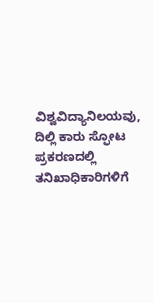ವಿಶ್ವವಿದ್ಯಾನಿಲಯವು, ದಿಲ್ಲಿ ಕಾರು ಸ್ಫೋಟ ಪ್ರಕರಣದಲ್ಲಿ ತನಿಖಾಧಿಕಾರಿಗಳಿಗೆ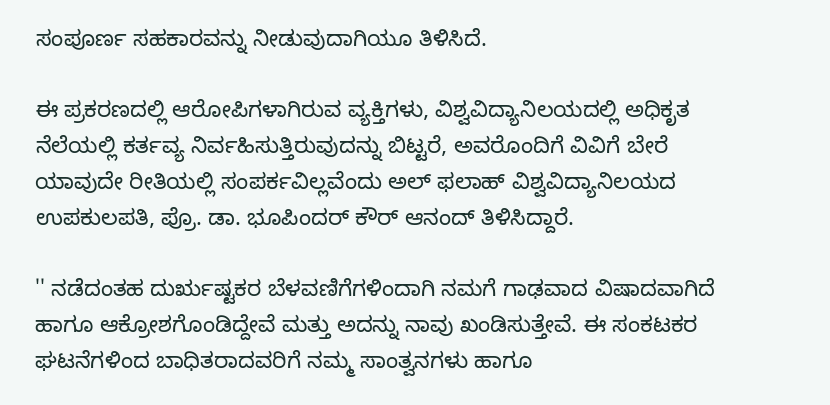ಸಂಪೂರ್ಣ ಸಹಕಾರವನ್ನು ನೀಡುವುದಾಗಿಯೂ ತಿಳಿಸಿದೆ.

ಈ ಪ್ರಕರಣದಲ್ಲಿ ಆರೋಪಿಗಳಾಗಿರುವ ವ್ಯಕ್ತಿಗಳು, ವಿಶ್ವವಿದ್ಯಾನಿಲಯದಲ್ಲಿ ಅಧಿಕೃತ ನೆಲೆಯಲ್ಲಿ ಕರ್ತವ್ಯ ನಿರ್ವಹಿಸುತ್ತಿರುವುದನ್ನು ಬಿಟ್ಟರೆ, ಅವರೊಂದಿಗೆ ವಿವಿಗೆ ಬೇರೆ ಯಾವುದೇ ರೀತಿಯಲ್ಲಿ ಸಂಪರ್ಕವಿಲ್ಲವೆಂದು ಅಲ್ ಫಲಾಹ್ ವಿಶ್ವವಿದ್ಯಾನಿಲಯದ ಉಪಕುಲಪತಿ, ಪ್ರೊ. ಡಾ. ಭೂಪಿಂದರ್ ಕೌರ್ ಆನಂದ್ ತಿಳಿಸಿದ್ದಾರೆ.

'' ನಡೆದಂತಹ ದುರೃಷ್ಟಕರ ಬೆಳವಣಿಗೆಗಳಿಂದಾಗಿ ನಮಗೆ ಗಾಢವಾದ ವಿಷಾದವಾಗಿದೆ ಹಾಗೂ ಆಕ್ರೋಶಗೊಂಡಿದ್ದೇವೆ ಮತ್ತು ಅದನ್ನು ನಾವು ಖಂಡಿಸುತ್ತೇವೆ. ಈ ಸಂಕಟಕರ ಘಟನೆಗಳಿಂದ ಬಾಧಿತರಾದವರಿಗೆ ನಮ್ಮ ಸಾಂತ್ವನಗಳು ಹಾಗೂ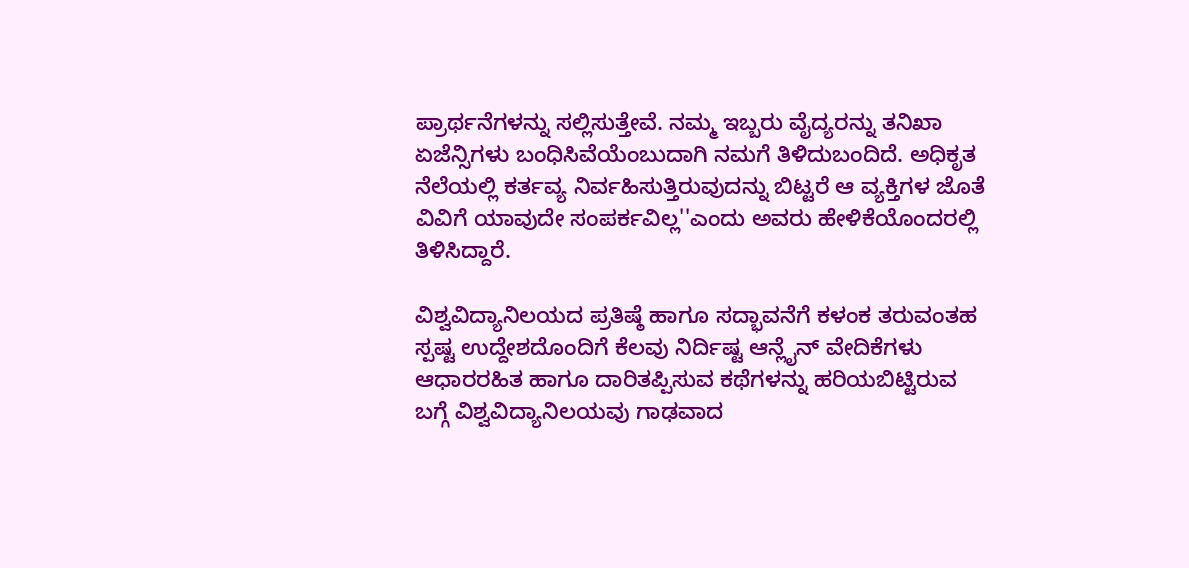ಪ್ರಾರ್ಥನೆಗಳನ್ನು ಸಲ್ಲಿಸುತ್ತೇವೆ. ನಮ್ಮ ಇಬ್ಬರು ವೈದ್ಯರನ್ನು ತನಿಖಾ ಏಜೆನ್ಸಿಗಳು ಬಂಧಿಸಿವೆಯೆಂಬುದಾಗಿ ನಮಗೆ ತಿಳಿದುಬಂದಿದೆ. ಅಧಿಕೃತ ನೆಲೆಯಲ್ಲಿ ಕರ್ತವ್ಯ ನಿರ್ವಹಿಸುತ್ತಿರುವುದನ್ನು ಬಿಟ್ಟರೆ ಆ ವ್ಯಕ್ತಿಗಳ ಜೊತೆ ವಿವಿಗೆ ಯಾವುದೇ ಸಂಪರ್ಕವಿಲ್ಲ''ಎಂದು ಅವರು ಹೇಳಿಕೆಯೊಂದರಲ್ಲಿ ತಿಳಿಸಿದ್ದಾರೆ.

ವಿಶ್ವವಿದ್ಯಾನಿಲಯದ ಪ್ರತಿಷ್ಠೆ ಹಾಗೂ ಸದ್ಭಾವನೆಗೆ ಕಳಂಕ ತರುವಂತಹ ಸ್ಪಷ್ಟ ಉದ್ದೇಶದೊಂದಿಗೆ ಕೆಲವು ನಿರ್ದಿಷ್ಟ ಆನ್ಲೈನ್ ವೇದಿಕೆಗಳು ಆಧಾರರಹಿತ ಹಾಗೂ ದಾರಿತಪ್ಪಿಸುವ ಕಥೆಗಳನ್ನು ಹರಿಯಬಿಟ್ಟಿರುವ ಬಗ್ಗೆ ವಿಶ್ವವಿದ್ಯಾನಿಲಯವು ಗಾಢವಾದ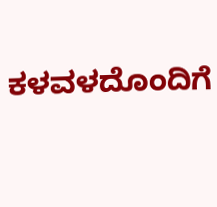ಕಳವಳದೊಂದಿಗೆ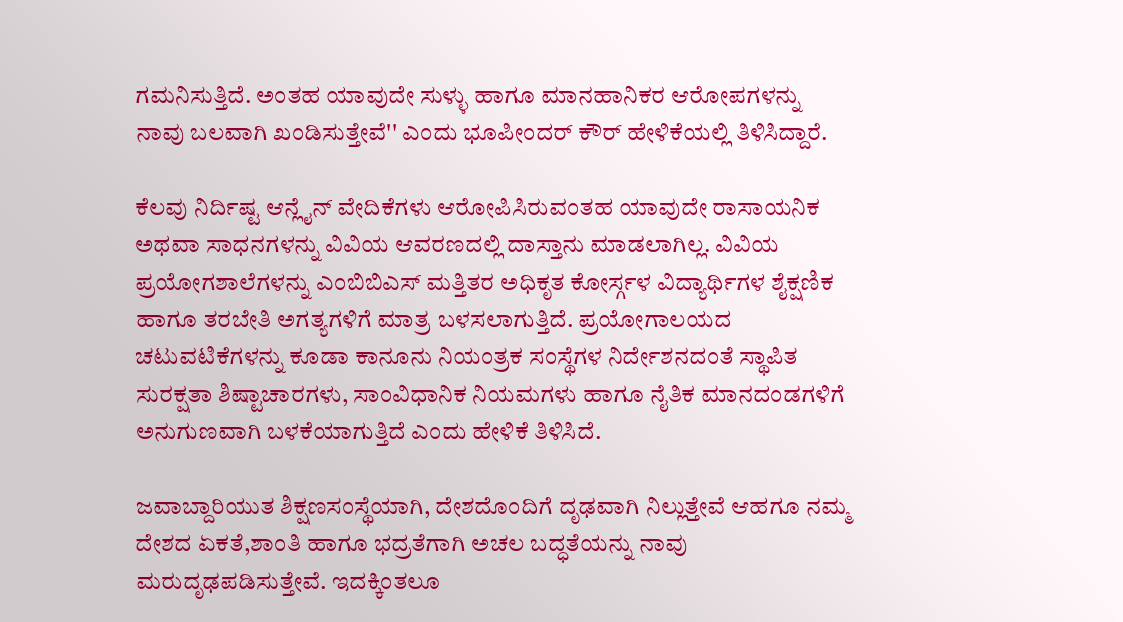ಗಮನಿಸುತ್ತಿದೆ. ಅಂತಹ ಯಾವುದೇ ಸುಳ್ಳು ಹಾಗೂ ಮಾನಹಾನಿಕರ ಆರೋಪಗಳನ್ನು ನಾವು ಬಲವಾಗಿ ಖಂಡಿಸುತ್ತೇವೆ'' ಎಂದು ಭೂಪೀಂದರ್ ಕೌರ್ ಹೇಳಿಕೆಯಲ್ಲಿ ತಿಳಿಸಿದ್ದಾರೆ.

ಕೆಲವು ನಿರ್ದಿಷ್ಟ ಆನ್ಲೈನ್ ವೇದಿಕೆಗಳು ಆರೋಪಿಸಿರುವಂತಹ ಯಾವುದೇ ರಾಸಾಯನಿಕ ಅಥವಾ ಸಾಧನಗಳನ್ನು ವಿವಿಯ ಆವರಣದಲ್ಲಿ ದಾಸ್ತಾನು ಮಾಡಲಾಗಿಲ್ಲ. ವಿವಿಯ ಪ್ರಯೋಗಶಾಲೆಗಳನ್ನು ಎಂಬಿಬಿಎಸ್ ಮತ್ತಿತರ ಅಧಿಕೃತ ಕೋರ್ಸ್ಗಳ ವಿದ್ಯಾರ್ಥಿಗಳ ಶೈಕ್ಷಣಿಕ ಹಾಗೂ ತರಬೇತಿ ಅಗತ್ಯಗಳಿಗೆ ಮಾತ್ರ ಬಳಸಲಾಗುತ್ತಿದೆ. ಪ್ರಯೋಗಾಲಯದ ಚಟುವಟಿಕೆಗಳನ್ನು ಕೂಡಾ ಕಾನೂನು ನಿಯಂತ್ರಕ ಸಂಸ್ಥೆಗಳ ನಿರ್ದೇಶನದಂತೆ ಸ್ಥಾಪಿತ ಸುರಕ್ಷತಾ ಶಿಷ್ಟಾಚಾರಗಳು, ಸಾಂವಿಧಾನಿಕ ನಿಯಮಗಳು ಹಾಗೂ ನೈತಿಕ ಮಾನದಂಡಗಳಿಗೆ ಅನುಗುಣವಾಗಿ ಬಳಕೆಯಾಗುತ್ತಿದೆ ಎಂದು ಹೇಳಿಕೆ ತಿಳಿಸಿದೆ.

ಜವಾಬ್ದಾರಿಯುತ ಶಿಕ್ಷಣಸಂಸ್ಥೆಯಾಗಿ, ದೇಶದೊಂದಿಗೆ ದೃಢವಾಗಿ ನಿಲ್ಲುತ್ತೇವೆ ಆಹಗೂ ನಮ್ಮ ದೇಶದ ಏಕತೆ,ಶಾಂತಿ ಹಾಗೂ ಭದ್ರತೆಗಾಗಿ ಅಚಲ ಬದ್ಧತೆಯನ್ನು ನಾವು ಮರುದೃಢಪಡಿಸುತ್ತೇವೆ. ಇದಕ್ಕಿಂತಲೂ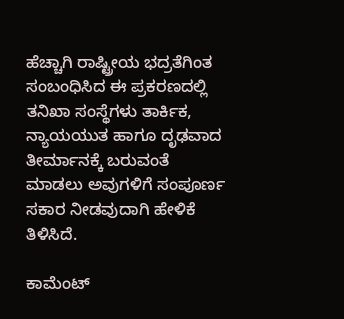ಹೆಚ್ಚಾಗಿ ರಾಷ್ಟ್ರೀಯ ಭದ್ರತೆಗಿಂತ ಸಂಬಂಧಿಸಿದ ಈ ಪ್ರಕರಣದಲ್ಲಿ ತನಿಖಾ ಸಂಸ್ಥೆಗಳು ತಾರ್ಕಿಕ, ನ್ಯಾಯಯುತ ಹಾಗೂ ದೃಢವಾದ ತೀರ್ಮಾನಕ್ಕೆ ಬರುವಂತೆ ಮಾಡಲು ಅವುಗಳಿಗೆ ಸಂಪೂರ್ಣ ಸಕಾರ ನೀಡವುದಾಗಿ ಹೇಳಿಕೆ ತಿಳಿಸಿದೆ.

ಕಾಮೆಂಟ್‌‌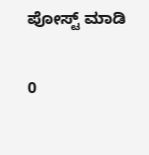ಪೋಸ್ಟ್‌ ಮಾಡಿ

0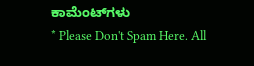ಕಾಮೆಂಟ್‌ಗಳು
* Please Don't Spam Here. All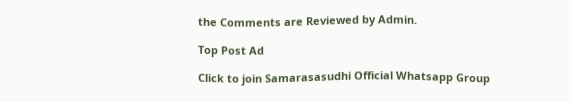the Comments are Reviewed by Admin.

Top Post Ad

Click to join Samarasasudhi Official Whatsapp Group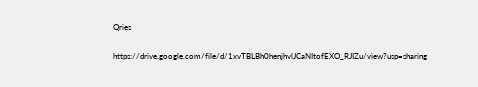Qries

https://drive.google.com/file/d/1xvTBLBh0henjhvlJCaNItofEXO_RJIZu/view?usp=sharing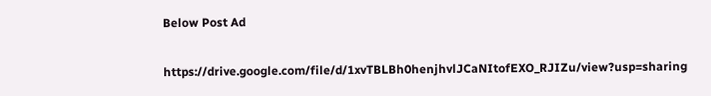Below Post Ad

https://drive.google.com/file/d/1xvTBLBh0henjhvlJCaNItofEXO_RJIZu/view?usp=sharing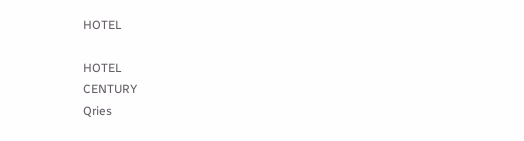HOTEL

HOTEL
CENTURY
Qries